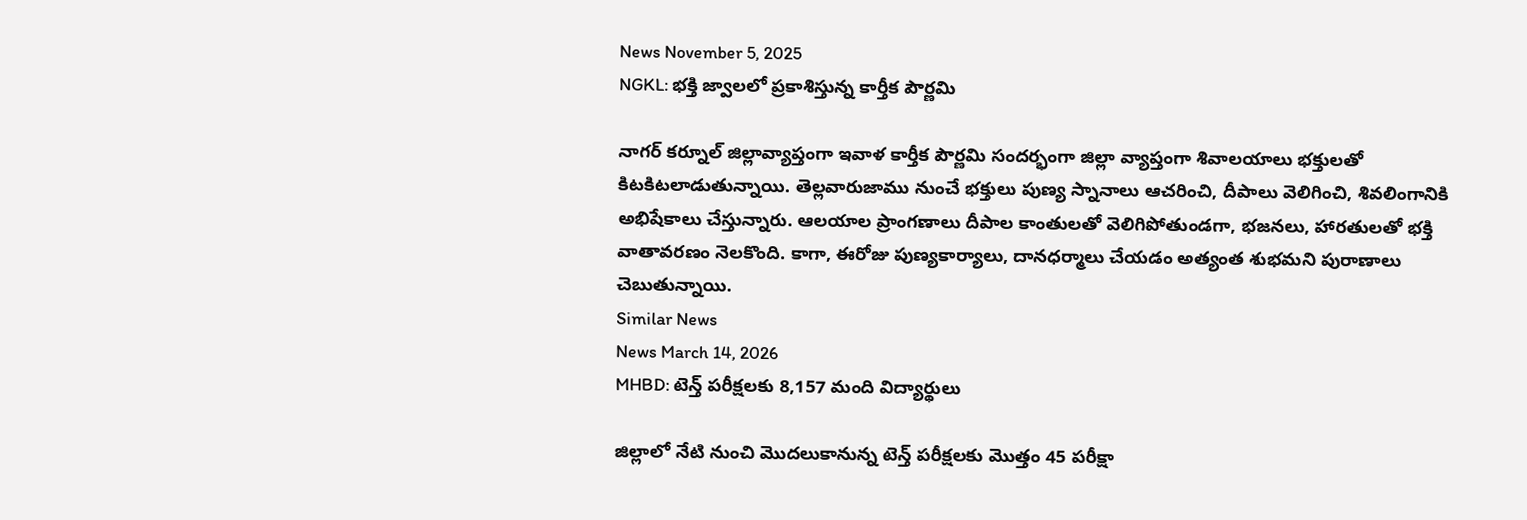News November 5, 2025
NGKL: భక్తి జ్వాలలో ప్రకాశిస్తున్న కార్తీక పౌర్ణమి

నాగర్ కర్నూల్ జిల్లావ్యాప్తంగా ఇవాళ కార్తీక పౌర్ణమి సందర్భంగా జిల్లా వ్యాప్తంగా శివాలయాలు భక్తులతో కిటకిటలాడుతున్నాయి. తెల్లవారుజాము నుంచే భక్తులు పుణ్య స్నానాలు ఆచరించి, దీపాలు వెలిగించి, శివలింగానికి అభిషేకాలు చేస్తున్నారు. ఆలయాల ప్రాంగణాలు దీపాల కాంతులతో వెలిగిపోతుండగా, భజనలు, హారతులతో భక్తి వాతావరణం నెలకొంది. కాగా, ఈరోజు పుణ్యకార్యాలు, దానధర్మాలు చేయడం అత్యంత శుభమని పురాణాలు చెబుతున్నాయి.
Similar News
News March 14, 2026
MHBD: టెన్త్ పరీక్షలకు 8,157 మంది విద్యార్థులు

జిల్లాలో నేటి నుంచి మొదలుకానున్న టెన్త్ పరీక్షలకు మొత్తం 45 పరీక్షా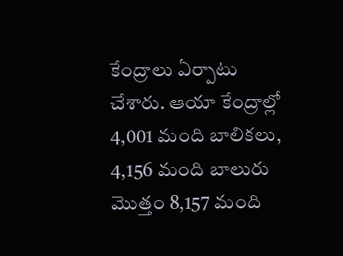కేంద్రాలు ఏర్పాటు చేశారు. ఆయా కేంద్రాల్లో 4,001 మంది బాలికలు, 4,156 మంది బాలురు మొత్తం 8,157 మంది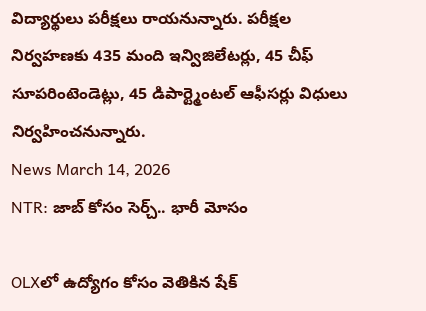విద్యార్థులు పరీక్షలు రాయనున్నారు. పరీక్షల నిర్వహణకు 435 మంది ఇన్విజిలేటర్లు, 45 చీఫ్ సూపరింటెండెట్లు, 45 డిపార్ట్మెంటల్ ఆఫీసర్లు విధులు నిర్వహించనున్నారు.
News March 14, 2026
NTR: జాబ్ కోసం సెర్చ్.. భారీ మోసం

OLXలో ఉద్యోగం కోసం వెతికిన షేక్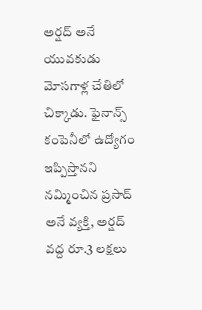అర్షద్ అనే యువకుడు మోసగాళ్ల చేతిలో చిక్కాడు. ఫైనాన్స్ కంపెనీలో ఉద్యోగం ఇప్పిస్తానని నమ్మించిన ప్రసాద్ అనే వ్యక్తి, అర్షద్ వద్ద రూ.3 లక్షలు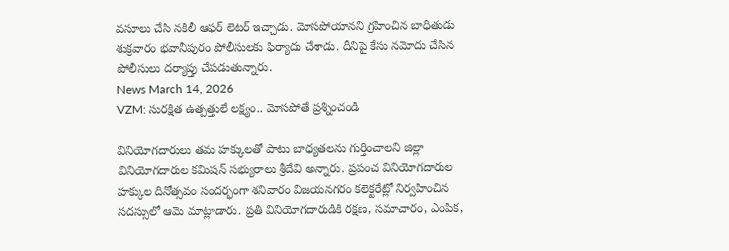వసూలు చేసి నకిలీ ఆఫర్ లెటర్ ఇచ్చాడు. మోసపోయానని గ్రహించిన బాధితుడు శుక్రవారం భవానీపురం పోలీసులకు ఫిర్యాదు చేశాడు. దీనిపై కేసు నమోదు చేసిన పోలీసులు దర్యాప్తు చేపడుతున్నారు.
News March 14, 2026
VZM: సురక్షిత ఉత్పత్తులే లక్ష్యం.. మోసపోతే ప్రశ్నించండి

వినియోగదారులు తమ హక్కులతో పాటు బాధ్యతలను గుర్తించాలని జిల్లా వినియోగదారుల కమిషన్ సభ్యురాలు శ్రీదేవి అన్నారు. ప్రపంచ వినియోగదారుల హక్కుల దినోత్సవం సందర్భంగా శనివారం విజయనగరం కలెక్టరేట్లో నిర్వహించిన సదస్సులో ఆమె మాట్లాడారు. ప్రతి వినియోగదారుడికి రక్షణ, సమాచారం, ఎంపిక,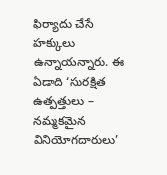ఫిర్యాదు చేసే హక్కులు ఉన్నాయన్నారు. ఈ ఏడాది ‘సురక్షిత ఉత్పత్తులు – నమ్మకమైన వినియోగదారులు’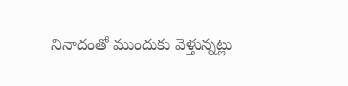నినాదంతో ముందుకు వెళ్తున్నట్లు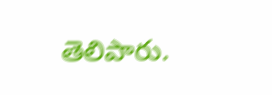తెలిపారు.